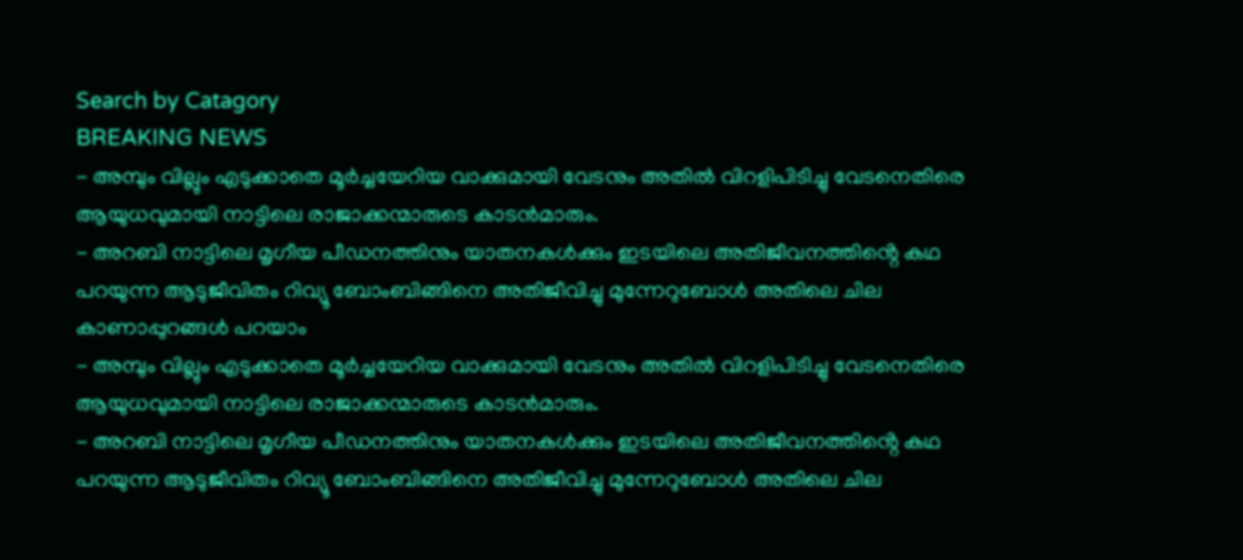Search by Catagory
BREAKING NEWS
- അമ്പും വില്ലും എടുക്കാതെ മൂർച്ചയേറിയ വാക്കുമായി വേടനും അതിൽ വിറളിപിടിച്ചു വേടനെതിരെ ആയുധവുമായി നാട്ടിലെ രാജാക്കന്മാരുടെ കാടൻമാരും.
- അറബി നാട്ടിലെ മൃഗീയ പീഡനത്തിനും യാതനകൾക്കും ഇടയിലെ അതിജീവനത്തിൻ്റെ കഥ പറയുന്ന ആടുജീവിതം റിവ്യൂ ബോംബിങ്ങിനെ അതിജീവിച്ചു മുന്നേറുബോൾ അതിലെ ചില കാണാപ്പുറങ്ങൾ പറയാം
- അമ്പും വില്ലും എടുക്കാതെ മൂർച്ചയേറിയ വാക്കുമായി വേടനും അതിൽ വിറളിപിടിച്ചു വേടനെതിരെ ആയുധവുമായി നാട്ടിലെ രാജാക്കന്മാരുടെ കാടൻമാരും.
- അറബി നാട്ടിലെ മൃഗീയ പീഡനത്തിനും യാതനകൾക്കും ഇടയിലെ അതിജീവനത്തിൻ്റെ കഥ പറയുന്ന ആടുജീവിതം റിവ്യൂ ബോംബിങ്ങിനെ അതിജീവിച്ചു മുന്നേറുബോൾ അതിലെ ചില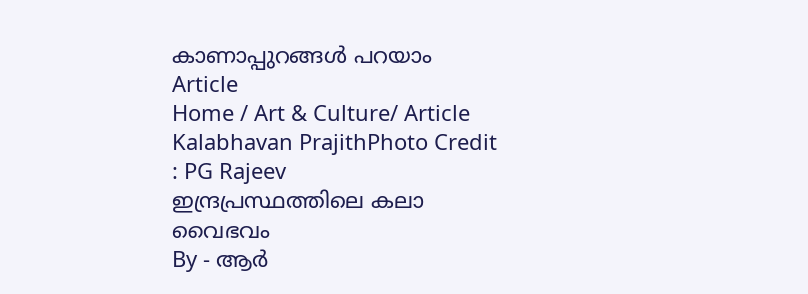കാണാപ്പുറങ്ങൾ പറയാം
Article
Home / Art & Culture/ Article
Kalabhavan PrajithPhoto Credit : PG Rajeev
ഇന്ദ്രപ്രസ്ഥത്തിലെ കലാ വൈഭവം
By - ആർ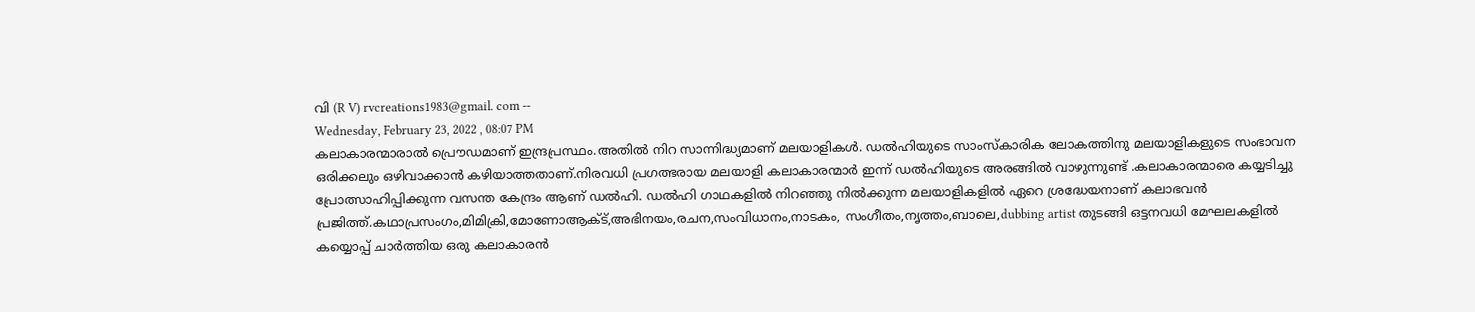വി (R V) rvcreations1983@gmail. com --
Wednesday, February 23, 2022 , 08:07 PM
കലാകാരന്മാരാൽ പ്രൌഡമാണ് ഇന്ദ്രപ്രസ്ഥം.അതിൽ നിറ സാന്നിദ്ധ്യമാണ് മലയാളികൾ. ഡൽഹിയുടെ സാംസ്കാരിക ലോകത്തിനു മലയാളികളുടെ സംഭാവന ഒരിക്കലും ഒഴിവാക്കാൻ കഴിയാത്തതാണ്.നിരവധി പ്രഗത്ഭരായ മലയാളി കലാകാരന്മാർ ഇന്ന് ഡൽഹിയുടെ അരങ്ങിൽ വാഴുന്നുണ്ട് .കലാകാരന്മാരെ കയ്യടിച്ചു പ്രോത്സാഹിപ്പിക്കുന്ന വസന്ത കേന്ദ്രം ആണ് ഡൽഹി. ഡൽഹി ഗാഥകളിൽ നിറഞ്ഞു നിൽക്കുന്ന മലയാളികളിൽ ഏറെ ശ്രദ്ധേയനാണ് കലാഭവൻ പ്രജിത്ത്.കഥാപ്രസംഗം,മിമിക്രി,മോണോആക്ട്,അഭിനയം,രചന,സംവിധാനം,നാടകം, സംഗീതം,നൃത്തം,ബാലെ,dubbing artist തുടങ്ങി ഒട്ടനവധി മേഘലകളിൽ കയ്യൊപ്പ് ചാർത്തിയ ഒരു കലാകാരൻ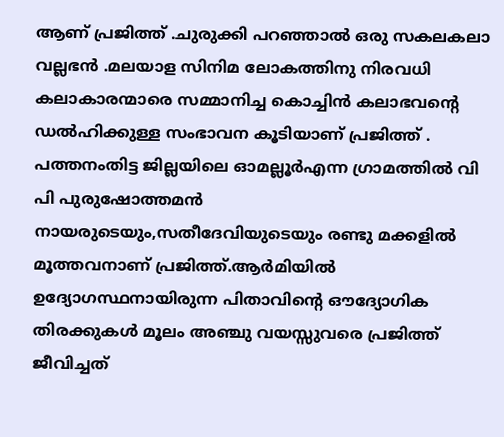ആണ് പ്രജിത്ത് .ചുരുക്കി പറഞ്ഞാൽ ഒരു സകലകലാ വല്ലഭൻ .മലയാള സിനിമ ലോകത്തിനു നിരവധി കലാകാരന്മാരെ സമ്മാനിച്ച കൊച്ചിൻ കലാഭവന്റെ ഡൽഹിക്കുള്ള സംഭാവന കൂടിയാണ് പ്രജിത്ത് .
പത്തനംതിട്ട ജില്ലയിലെ ഓമല്ലൂർഎന്ന ഗ്രാമത്തിൽ വി പി പുരുഷോത്തമൻ നായരുടെയും,സതീദേവിയുടെയും രണ്ടു മക്കളിൽ മൂത്തവനാണ് പ്രജിത്ത്.ആർമിയിൽ ഉദ്യോഗസ്ഥനായിരുന്ന പിതാവിന്റെ ഔദ്യോഗിക തിരക്കുകൾ മൂലം അഞ്ചു വയസ്സുവരെ പ്രജിത്ത് ജീവിച്ചത്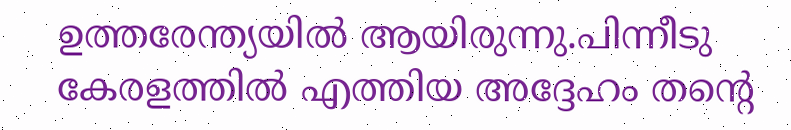ഉത്തരേന്ത്യയിൽ ആയിരുന്നു.പിന്നീടു കേരളത്തിൽ എത്തിയ അദ്ദേഹം തന്റെ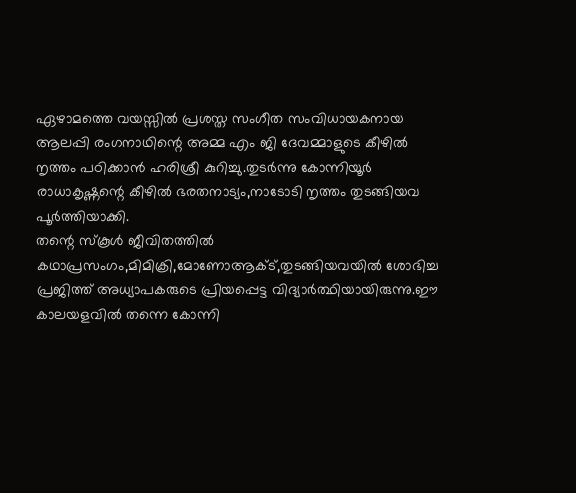ഏഴാമത്തെ വയസ്സിൽ പ്രശസ്ത സംഗീത സംവിധായകനായ ആലപ്പി രംഗനാഥിന്റെ അമ്മ എം ജി ദേവമ്മാളുടെ കീഴിൽ നൃത്തം പഠിക്കാൻ ഹരിശ്രീ കുറിച്ചു.തുടർന്നു കോന്നിയൂർ രാധാകൃഷ്ണന്റെ കീഴിൽ ഭരതനാട്യം,നാടോടി നൃത്തം തുടങ്ങിയവ പൂർത്തിയാക്കി.
തന്റെ സ്കൂൾ ജീവിതത്തിൽ കഥാപ്രസംഗം,മിമിക്രി,മോണോആക്ട്,തുടങ്ങിയവയിൽ ശോഭിച്ച പ്രജിത്ത് അധ്യാപകരുടെ പ്രിയപ്പെട്ട വിദ്യാർത്ഥിയായിരുന്നു.ഈ കാലയളവിൽ തന്നെ കോന്നി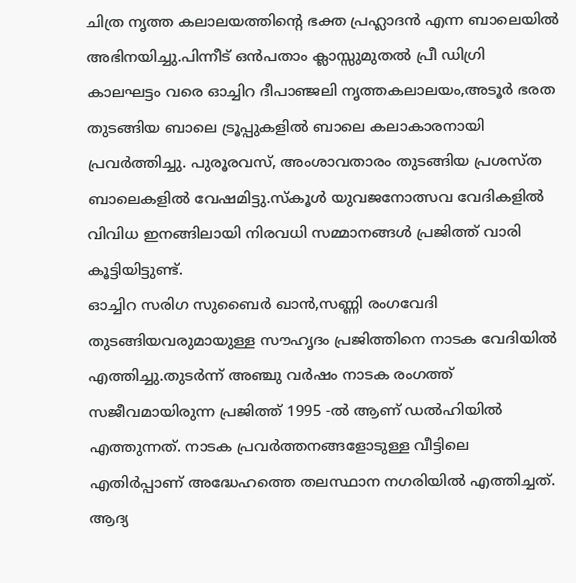ചിത്ര നൃത്ത കലാലയത്തിന്റെ ഭക്ത പ്രഹ്ലാദൻ എന്ന ബാലെയിൽ അഭിനയിച്ചു.പിന്നീട് ഒൻപതാം ക്ലാസ്സുമുതൽ പ്രീ ഡിഗ്രി കാലഘട്ടം വരെ ഓച്ചിറ ദീപാഞ്ജലി നൃത്തകലാലയം,അടൂർ ഭരത തുടങ്ങിയ ബാലെ ട്രൂപ്പുകളിൽ ബാലെ കലാകാരനായി പ്രവർത്തിച്ചു. പുരൂരവസ്, അംശാവതാരം തുടങ്ങിയ പ്രശസ്ത ബാലെകളിൽ വേഷമിട്ടു.സ്കൂൾ യുവജനോത്സവ വേദികളിൽ വിവിധ ഇനങ്ങിലായി നിരവധി സമ്മാനങ്ങൾ പ്രജിത്ത് വാരി കൂട്ടിയിട്ടുണ്ട്.
ഓച്ചിറ സരിഗ സുബൈർ ഖാൻ,സണ്ണി രംഗവേദി തുടങ്ങിയവരുമായുള്ള സൗഹൃദം പ്രജിത്തിനെ നാടക വേദിയിൽ എത്തിച്ചു.തുടർന്ന് അഞ്ചു വർഷം നാടക രംഗത്ത് സജീവമായിരുന്ന പ്രജിത്ത് 1995 -ൽ ആണ് ഡൽഹിയിൽ എത്തുന്നത്. നാടക പ്രവർത്തനങ്ങളോടുള്ള വീട്ടിലെ എതിർപ്പാണ് അദ്ധേഹത്തെ തലസ്ഥാന നഗരിയിൽ എത്തിച്ചത്. ആദ്യ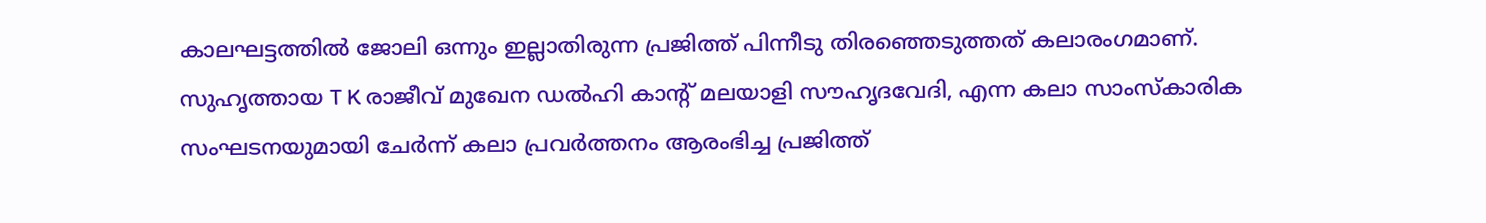കാലഘട്ടത്തിൽ ജോലി ഒന്നും ഇല്ലാതിരുന്ന പ്രജിത്ത് പിന്നീടു തിരഞ്ഞെടുത്തത് കലാരംഗമാണ്. സുഹൃത്തായ T K രാജീവ് മുഖേന ഡൽഹി കാന്റ് മലയാളി സൗഹൃദവേദി, എന്ന കലാ സാംസ്കാരിക സംഘടനയുമായി ചേർന്ന് കലാ പ്രവർത്തനം ആരംഭിച്ച പ്രജിത്ത്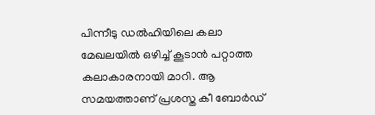പിന്നീടു ഡൽഹിയിലെ കലാ മേഖലയിൽ ഒഴിച്ച് കൂടാൻ പറ്റാത്ത കലാകാരനായി മാറി. ആ സമയത്താണ് പ്രശസ്ത കീ ബോർഡ്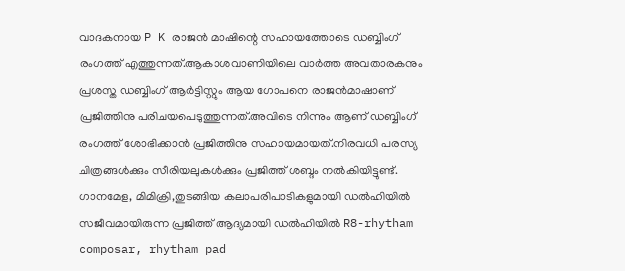വാദകനായ P K രാജൻ മാഷിന്റെ സഹായത്തോടെ ഡബ്ബിംഗ് രംഗത്ത് എത്തുന്നത്.ആകാശവാണിയിലെ വാർത്ത അവതാരകനും പ്രശസ്ത ഡബ്ബിംഗ് ആർട്ടിസ്റ്റും ആയ ഗോപനെ രാജൻമാഷാണ് പ്രജിത്തിനു പരിചയപെടുത്തുന്നത്.അവിടെ നിന്നും ആണ് ഡബ്ബിംഗ് രംഗത്ത് ശോഭിക്കാൻ പ്രജിത്തിനു സഹായമായത്.നിരവധി പരസ്യ ചിത്രങ്ങൾക്കും സീരിയലുകൾക്കും പ്രജിത്ത് ശബ്ദം നൽകിയിട്ടുണ്ട്.
ഗാനമേള, മിമിക്രി,തുടങ്ങിയ കലാപരിപാടികളുമായി ഡൽഹിയിൽ സജീവമായിരുന്ന പ്രജിത്ത് ആദ്യമായി ഡൽഹിയിൽ R8-rhytham composar, rhytham pad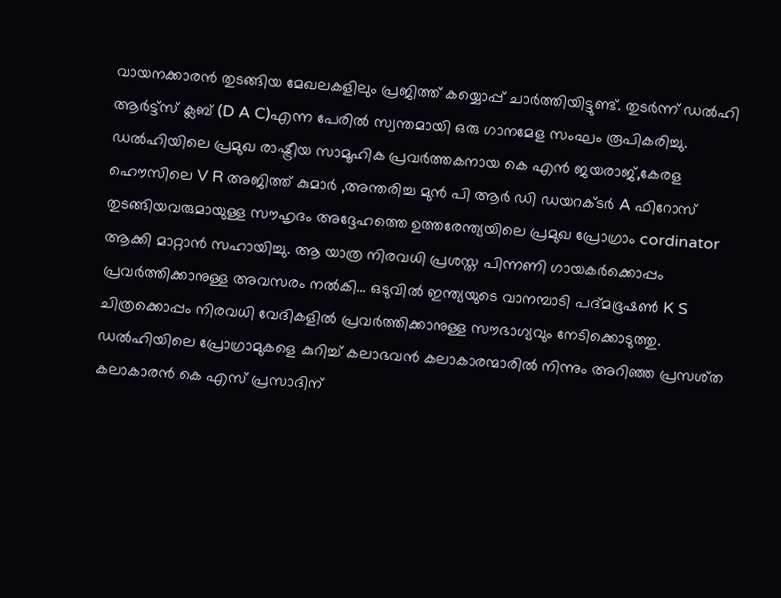വായനക്കാരൻ തുടങ്ങിയ മേഖലകളിലും പ്രജിത്ത് കയ്യൊപ്പ് ചാർത്തിയിട്ടുണ്ട്. തുടർന്ന് ഡൽഹി ആർട്ട്സ് ക്ലബ് (D A C)എന്ന പേരിൽ സ്വന്തമായി ഒരു ഗാനമേള സംഘം രൂപികരിച്ചു.
ഡൽഹിയിലെ പ്രമുഖ രാഷ്ട്രീയ സാമൂഹിക പ്രവർത്തകനായ കെ എൻ ജയരാജ്,കേരള ഹൌസിലെ V R അജിത്ത് കുമാർ ,അന്തരിച്ച മുൻ പി ആർ ഡി ഡയറക്ടർ A ഫിറോസ് തുടങ്ങിയവരുമായുള്ള സൗഹൃദം അദ്ദേഹത്തെ ഉത്തരേന്ത്യയിലെ പ്രമുഖ പ്രോഗ്രാം cordinator ആക്കി മാറ്റാൻ സഹായിച്ചു. ആ യാത്ര നിരവധി പ്രശസ്ത പിന്നണി ഗായകർക്കൊപ്പം പ്രവർത്തിക്കാനുള്ള അവസരം നൽകി... ഒടുവിൽ ഇന്ത്യയുടെ വാനമ്പാടി പദ്മഭൂഷൺ K S ചിത്രക്കൊപ്പം നിരവധി വേദികളിൽ പ്രവർത്തിക്കാനുള്ള സൗഭാഗ്യവും നേടിക്കൊടുത്തു. ഡൽഹിയിലെ പ്രോഗ്രാമുകളെ കുറിച്ച് കലാഭവൻ കലാകാരന്മാരിൽ നിന്നും അറിഞ്ഞ പ്രസശ്ത കലാകാരൻ കെ എസ് പ്രസാദിന്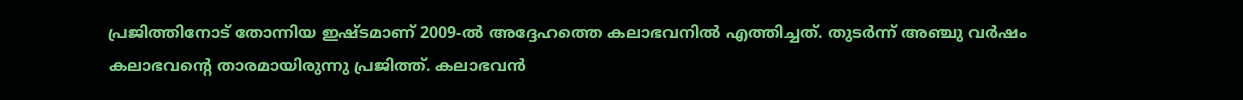പ്രജിത്തിനോട് തോന്നിയ ഇഷ്ടമാണ് 2009-ൽ അദ്ദേഹത്തെ കലാഭവനിൽ എത്തിച്ചത്. തുടർന്ന് അഞ്ചു വർഷം കലാഭവന്റെ താരമായിരുന്നു പ്രജിത്ത്. കലാഭവൻ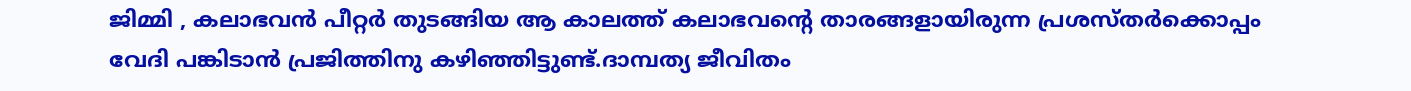ജിമ്മി , കലാഭവൻ പീറ്റർ തുടങ്ങിയ ആ കാലത്ത് കലാഭവന്റെ താരങ്ങളായിരുന്ന പ്രശസ്തർക്കൊപ്പം വേദി പങ്കിടാൻ പ്രജിത്തിനു കഴിഞ്ഞിട്ടുണ്ട്.ദാമ്പത്യ ജീവിതം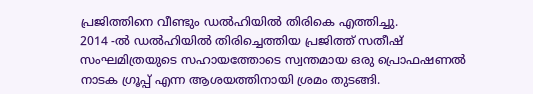പ്രജിത്തിനെ വീണ്ടും ഡൽഹിയിൽ തിരികെ എത്തിച്ചു.
2014 -ൽ ഡൽഹിയിൽ തിരിച്ചെത്തിയ പ്രജിത്ത് സതീഷ് സംഘമിത്രയുടെ സഹായത്തോടെ സ്വന്തമായ ഒരു പ്രൊഫഷണൽ നാടക ഗ്രൂപ്പ് എന്ന ആശയത്തിനായി ശ്രമം തുടങ്ങി.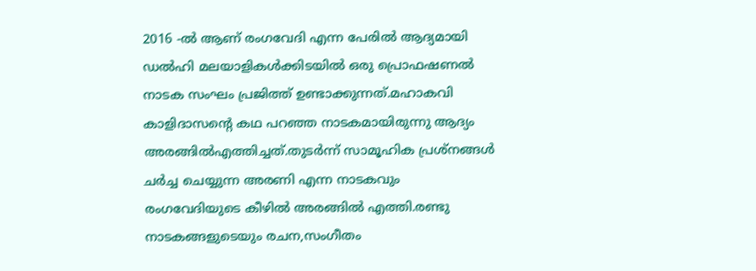2016 -ൽ ആണ് രംഗവേദി എന്ന പേരിൽ ആദ്യമായി ഡൽഹി മലയാളികൾക്കിടയിൽ ഒരു പ്രൊഫഷണൽ നാടക സംഘം പ്രജിത്ത് ഉണ്ടാക്കുന്നത്.മഹാകവി കാളിദാസന്റെ കഥ പറഞ്ഞ നാടകമായിരുന്നു ആദ്യം അരങ്ങിൽഎത്തിച്ചത്.തുടർന്ന് സാമൂഹിക പ്രശ്നങ്ങൾ ചർച്ച ചെയ്യുന്ന അരണി എന്ന നാടകവും രംഗവേദിയുടെ കീഴിൽ അരങ്ങിൽ എത്തി.രണ്ടു നാടകങ്ങളുടെയും രചന,സംഗീതം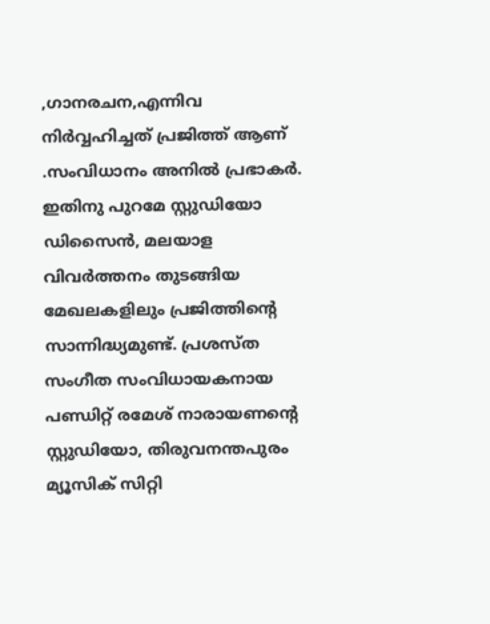,ഗാനരചന,എന്നിവ നിർവ്വഹിച്ചത് പ്രജിത്ത് ആണ് .സംവിധാനം അനിൽ പ്രഭാകർ. ഇതിനു പുറമേ സ്റ്റുഡിയോ ഡിസൈൻ, മലയാള വിവർത്തനം തുടങ്ങിയ മേഖലകളിലും പ്രജിത്തിന്റെ സാന്നിദ്ധ്യമുണ്ട്. പ്രശസ്ത സംഗീത സംവിധായകനായ പണ്ഡിറ്റ് രമേശ് നാരായണന്റെ സ്റ്റുഡിയോ, തിരുവനന്തപുരം മ്യൂസിക് സിറ്റി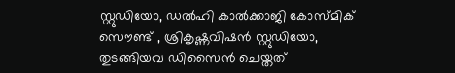സ്റ്റുഡിയോ, ഡൽഹി കാൽക്കാജി കോസ്മിക് സൌണ്ട് , ശ്രികൃഷ്ണവിഷൻ സ്റ്റുഡിയോ, തുടങ്ങിയവ ഡിസൈൻ ചെയ്തത്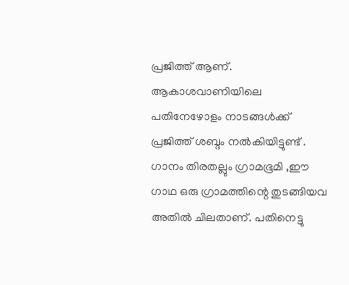പ്രജിത്ത് ആണ്.
ആകാശവാണിയിലെ പതിനേഴോളം നാടങ്ങൾക്ക് പ്രജിത്ത് ശബ്ദം നൽകിയിട്ടുണ്ട് . ഗാനം തിരതല്ലും ഗ്രാമഭൂമി ,ഈ ഗാഥ ഒരു ഗ്രാമത്തിന്റെ തുടങ്ങിയവ അതിൽ ചിലതാണ്. പതിനെട്ടു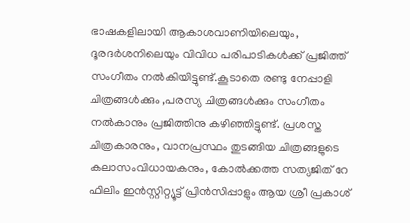ഭാഷകളിലായി ആകാശവാണിയിലെയും, ദൂരദർശനിലെയും വിവിധ പരിപാടികൾക്ക് പ്രജിത്ത് സംഗീതം നൽകിയിട്ടുണ്ട്.കൂടാതെ രണ്ടു നേപ്പാളി ചിത്രങ്ങൾക്കും ,പരസ്യ ചിത്രങ്ങൾക്കും സംഗീതം നൽകാനും പ്രജിത്തിനു കഴിഞ്ഞിട്ടുണ്ട്. പ്രശസ്ത ചിത്രകാരനും, വാനപ്രസ്ഥം തുടങ്ങിയ ചിത്രങ്ങളുടെ കലാസംവിധായകനും, കോൽക്കത്ത സത്യജിത് റേ ഫിലിം ഇൻസ്റ്റിറ്റ്യൂട്ട് പ്രിൻസിപ്പാളും ആയ ശ്രീ പ്രകാശ്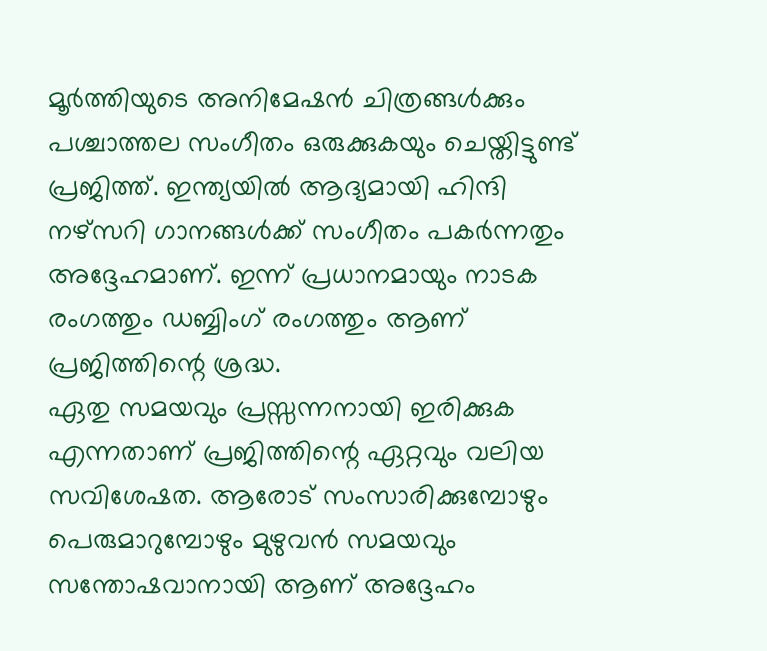മൂർത്തിയുടെ അനിമേഷൻ ചിത്രങ്ങൾക്കും പശ്ചാത്തല സംഗീതം ഒരുക്കുകയും ചെയ്തിട്ടുണ്ട് പ്രജിത്ത്. ഇന്ത്യയിൽ ആദ്യമായി ഹിന്ദി നഴ്സറി ഗാനങ്ങൾക്ക് സംഗീതം പകർന്നതും അദ്ദേഹമാണ്. ഇന്ന് പ്രധാനമായും നാടക രംഗത്തും ഡബ്ബിംഗ് രംഗത്തും ആണ് പ്രജിത്തിന്റെ ശ്രദ്ധ.
ഏതു സമയവും പ്രസ്സന്നനായി ഇരിക്കുക എന്നതാണ് പ്രജിത്തിന്റെ ഏറ്റവും വലിയ സവിശേഷത. ആരോട് സംസാരിക്കുമ്പോഴും പെരുമാറുമ്പോഴും മുഴുവൻ സമയവും സന്തോഷവാനായി ആണ് അദ്ദേഹം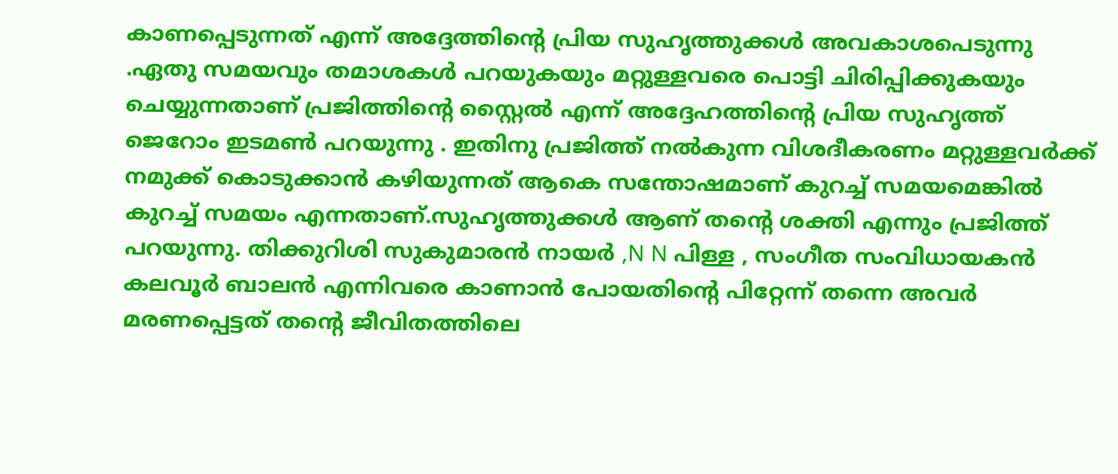കാണപ്പെടുന്നത് എന്ന് അദ്ദേത്തിന്റെ പ്രിയ സുഹൃത്തുക്കൾ അവകാശപെടുന്നു .ഏതു സമയവും തമാശകൾ പറയുകയും മറ്റുള്ളവരെ പൊട്ടി ചിരിപ്പിക്കുകയും ചെയ്യുന്നതാണ് പ്രജിത്തിന്റെ സ്റ്റൈൽ എന്ന് അദ്ദേഹത്തിന്റെ പ്രിയ സുഹൃത്ത് ജെറോം ഇടമൺ പറയുന്നു . ഇതിനു പ്രജിത്ത് നൽകുന്ന വിശദീകരണം മറ്റുള്ളവർക്ക് നമുക്ക് കൊടുക്കാൻ കഴിയുന്നത് ആകെ സന്തോഷമാണ് കുറച്ച് സമയമെങ്കിൽ കുറച്ച് സമയം എന്നതാണ്.സുഹൃത്തുക്കൾ ആണ് തന്റെ ശക്തി എന്നും പ്രജിത്ത് പറയുന്നു. തിക്കുറിശി സുകുമാരൻ നായർ ,N N പിള്ള , സംഗീത സംവിധായകൻ കലവൂർ ബാലൻ എന്നിവരെ കാണാൻ പോയതിന്റെ പിറ്റേന്ന് തന്നെ അവർ മരണപ്പെട്ടത് തന്റെ ജീവിതത്തിലെ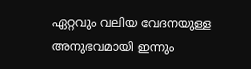ഏറ്റവും വലിയ വേദനയുള്ള അനുഭവമായി ഇന്നും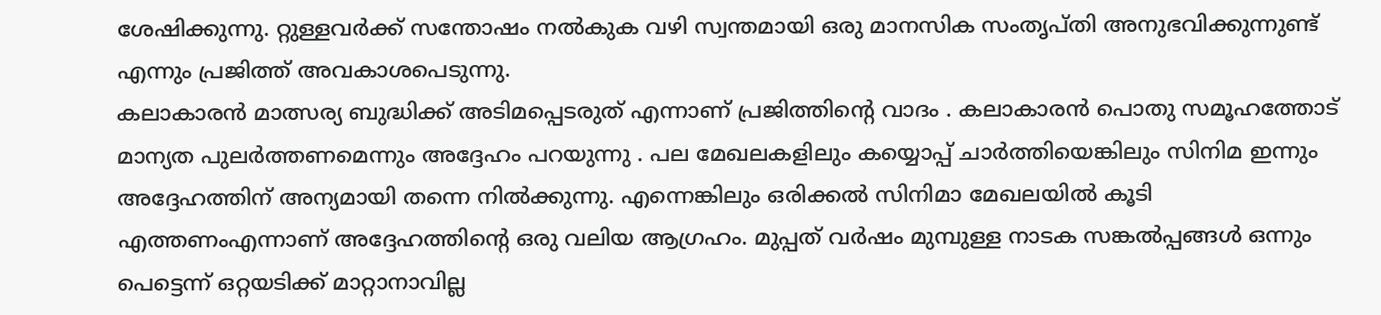ശേഷിക്കുന്നു. റ്റുള്ളവർക്ക് സന്തോഷം നൽകുക വഴി സ്വന്തമായി ഒരു മാനസിക സംതൃപ്തി അനുഭവിക്കുന്നുണ്ട് എന്നും പ്രജിത്ത് അവകാശപെടുന്നു.
കലാകാരൻ മാത്സര്യ ബുദ്ധിക്ക് അടിമപ്പെടരുത് എന്നാണ് പ്രജിത്തിന്റെ വാദം . കലാകാരൻ പൊതു സമൂഹത്തോട് മാന്യത പുലർത്തണമെന്നും അദ്ദേഹം പറയുന്നു . പല മേഖലകളിലും കയ്യൊപ്പ് ചാർത്തിയെങ്കിലും സിനിമ ഇന്നും അദ്ദേഹത്തിന് അന്യമായി തന്നെ നിൽക്കുന്നു. എന്നെങ്കിലും ഒരിക്കൽ സിനിമാ മേഖലയിൽ കൂടി എത്തണംഎന്നാണ് അദ്ദേഹത്തിന്റെ ഒരു വലിയ ആഗ്രഹം. മുപ്പത് വർഷം മുമ്പുള്ള നാടക സങ്കൽപ്പങ്ങൾ ഒന്നും പെട്ടെന്ന് ഒറ്റയടിക്ക് മാറ്റാനാവില്ല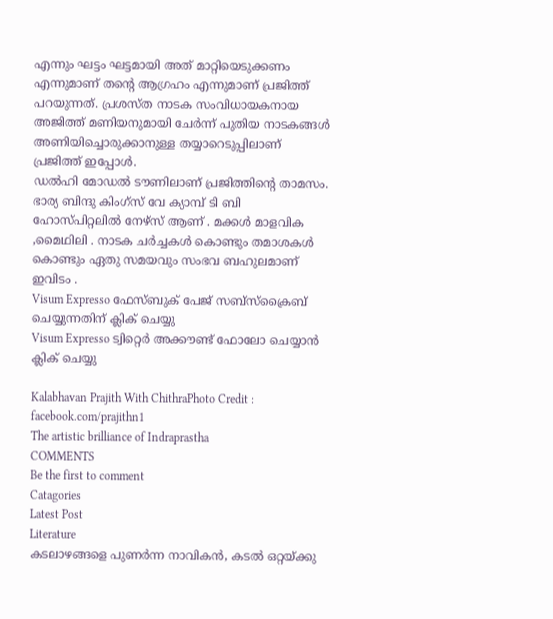എന്നും ഘട്ടം ഘട്ടമായി അത് മാറ്റിയെടുക്കണം എന്നുമാണ് തന്റെ ആഗ്രഹം എന്നുമാണ് പ്രജിത്ത് പറയുന്നത്. പ്രശസ്ത നാടക സംവിധായകനായ അജിത്ത് മണിയനുമായി ചേർന്ന് പുതിയ നാടകങ്ങൾ അണിയിച്ചൊരുക്കാനുള്ള തയ്യാറെടുപ്പിലാണ് പ്രജിത്ത് ഇപ്പോൾ.
ഡൽഹി മോഡൽ ടൗണിലാണ് പ്രജിത്തിന്റെ താമസം. ഭാര്യ ബിന്ദു കിംഗ്സ് വേ ക്യാമ്പ് ടി ബി ഹോസ്പിറ്റലിൽ നേഴ്സ് ആണ് . മക്കൾ മാളവിക ,മൈഥിലി . നാടക ചർച്ചകൾ കൊണ്ടും തമാശകൾ കൊണ്ടും ഏതു സമയവും സംഭവ ബഹുലമാണ് ഇവിടം .
Visum Expresso ഫേസ്ബുക് പേജ് സബ്സ്ക്രൈബ് ചെയ്യുന്നതിന് ക്ലിക് ചെയ്യു
Visum Expresso ട്വിറ്റെർ അക്കൗണ്ട് ഫോലോ ചെയ്യാൻ ക്ലിക് ചെയ്യു

Kalabhavan Prajith With ChithraPhoto Credit : facebook.com/prajithn1
The artistic brilliance of Indraprastha
COMMENTS
Be the first to comment
Catagories
Latest Post
Literature
കടലാഴങ്ങളെ പുണർന്ന നാവികൻ, കടൽ ഒറ്റയ്ക്കു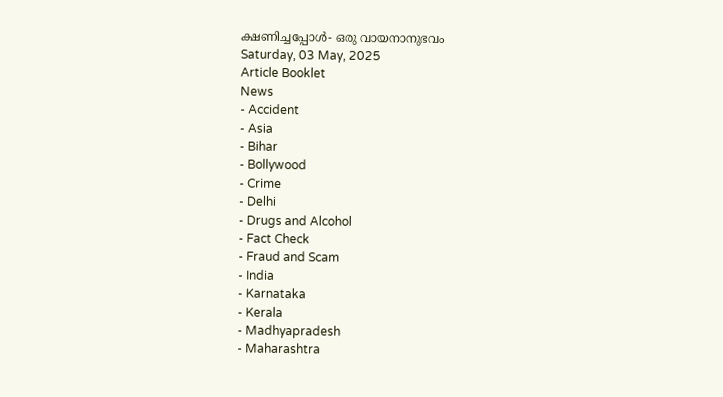ക്ഷണിച്ചപ്പോൾ- ഒരു വായനാനുഭവം
Saturday, 03 May, 2025
Article Booklet
News
- Accident
- Asia
- Bihar
- Bollywood
- Crime
- Delhi
- Drugs and Alcohol
- Fact Check
- Fraud and Scam
- India
- Karnataka
- Kerala
- Madhyapradesh
- Maharashtra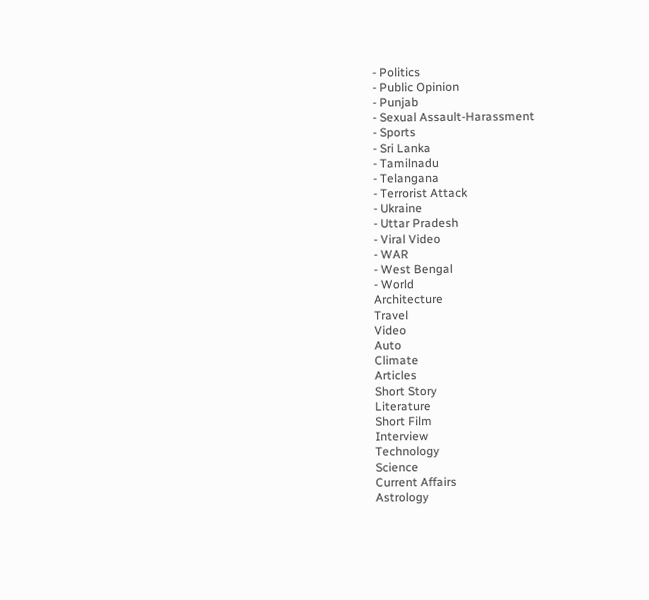- Politics
- Public Opinion
- Punjab
- Sexual Assault-Harassment
- Sports
- Sri Lanka
- Tamilnadu
- Telangana
- Terrorist Attack
- Ukraine
- Uttar Pradesh
- Viral Video
- WAR
- West Bengal
- World
Architecture
Travel
Video
Auto
Climate
Articles
Short Story
Literature
Short Film
Interview
Technology
Science
Current Affairs
Astrology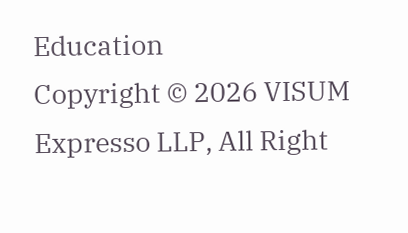Education
Copyright © 2026 VISUM Expresso LLP, All Right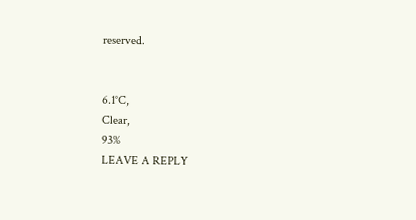reserved.


6.1°C,
Clear,
93%
LEAVE A REPLY